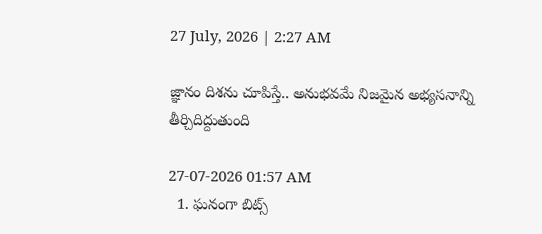27 July, 2026 | 2:27 AM

జ్ఞానం దిశను చూపిస్తే.. అనుభవమే నిజమైన అభ్యసనాన్ని తీర్చిదిద్దుతుంది

27-07-2026 01:57 AM
  1. ఘనంగా బిట్స్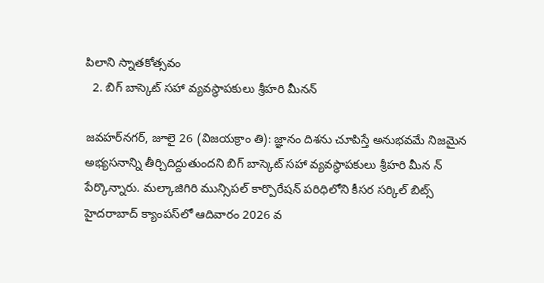పిలాని స్నాతకోత్సవం
  2. బిగ్ బాస్కెట్ సహా వ్యవస్థాపకులు శ్రీహరి మీనన్

జవహర్‌నగర్, జూలై 26 (విజయక్రాం తి): జ్ఞానం దిశను చూపిస్తే అనుభవమే నిజమైన అభ్యసనాన్ని తీర్చిదిద్దుతుందని బిగ్ బాస్కెట్ సహా వ్యవస్థాపకులు శ్రీహరి మీన న్ పేర్కొన్నారు. మల్కాజిగిరి మున్సిపల్ కార్పొరేషన్ పరిధిలోని కీసర సర్కిల్ బిట్స్ హైదరాబాద్ క్యాంపస్‌లో ఆదివారం 2026 వ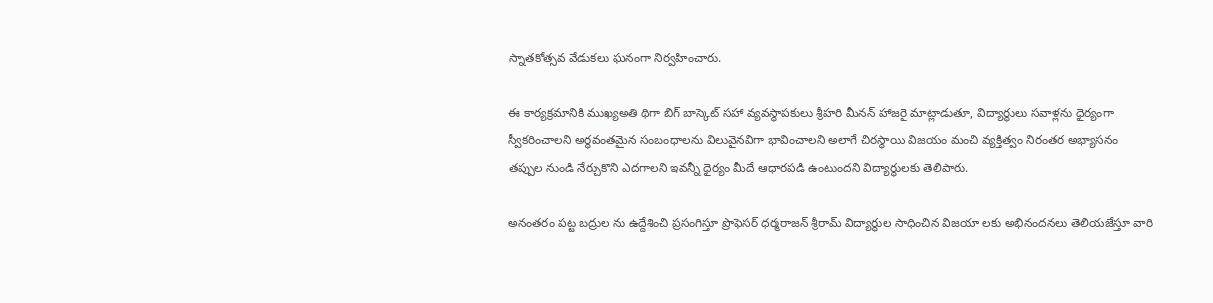స్నాతకోత్సవ వేడుకలు ఘనంగా నిర్వహించారు.

ఈ కార్యక్రమానికి ముఖ్యఅతి థిగా బిగ్ బాస్కెట్ సహా వ్యవస్థాపకులు శ్రీహరి మీనన్ హాజరై మాట్లాడుతూ, విద్యార్థులు సవాళ్లను ధైర్యంగా స్వీకరించాలని అర్థవంతమైన సంబంధాలను విలువైనవిగా భావించాలని అలాగే చిరస్థాయి విజయం మంచి వ్యక్తిత్వం నిరంతర అభ్యాసనం తప్పుల నుండి నేర్చుకొని ఎదగాలని ఇవన్నీ ధైర్యం మీదే ఆధారపడి ఉంటుందని విద్యార్థులకు తెలిపారు.

అనంతరం పట్ట బద్రుల ను ఉద్దేశించి ప్రసంగిస్తూ ప్రొఫెసర్ ధర్మరాజన్ శ్రీరామ్ విద్యార్థుల సాధించిన విజయా లకు అభినందనలు తెలియజేస్తూ వారి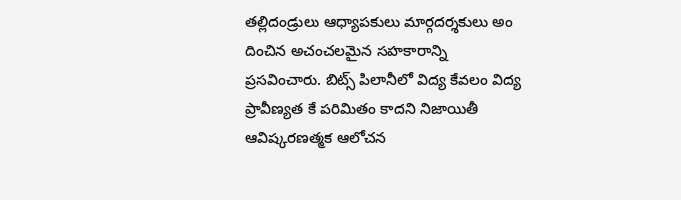తల్లిదండ్రులు ఆధ్యాపకులు మార్గదర్శకులు అం దించిన అచంచలమైన సహకారాన్ని ప్రసవించారు. బిట్స్ పిలానీలో విద్య కేవలం విద్య ప్రావీణ్యత కే పరిమితం కాదని నిజాయితీ ఆవిష్కరణత్మక ఆలోచన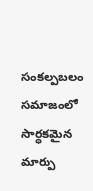సంకల్పబలం సమాజంలో సార్ధకమైన మార్పు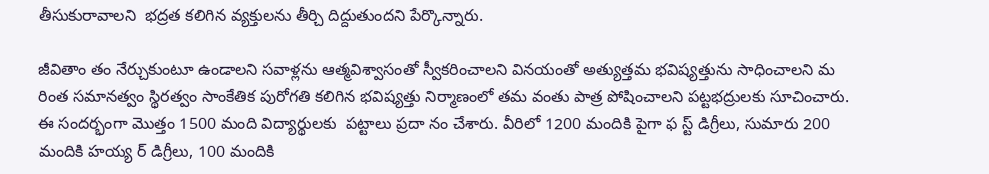తీసుకురావాలని  భద్రత కలిగిన వ్యక్తులను తీర్చి దిద్దుతుందని పేర్కొన్నారు.

జీవితాం తం నేర్చుకుంటూ ఉండాలని సవాళ్లను ఆత్మవిశ్వాసంతో స్వీకరించాలని వినయంతో అత్యుత్తమ భవిష్యత్తును సాధించాలని మ రింత సమానత్వం స్థిరత్వం సాంకేతిక పురోగతి కలిగిన భవిష్యత్తు నిర్మాణంలో తమ వంతు పాత్ర పోషించాలని పట్టభద్రులకు సూచించారు. ఈ సందర్భంగా మొత్తం 1500 మంది విద్యార్థులకు  పట్టాలు ప్రదా నం చేశారు. వీరిలో 1200 మందికి పైగా ఫ స్ట్ డిగ్రీలు, సుమారు 200 మందికి హయ్య ర్ డిగ్రీలు, 100 మందికి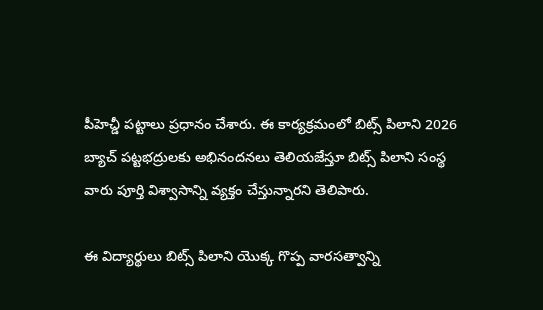పీహెచ్డీ పట్టాలు ప్రధానం చేశారు. ఈ కార్యక్రమంలో బిట్స్ పిలాని 2026 బ్యాచ్ పట్టభద్రులకు అభినందనలు తెలియజేస్తూ బిట్స్ పిలాని సంస్థ వారు పూర్తి విశ్వాసాన్ని వ్యక్తం చేస్తున్నారని తెలిపారు.

ఈ విద్యార్థులు బిట్స్ పిలాని యొక్క గొప్ప వారసత్వాన్ని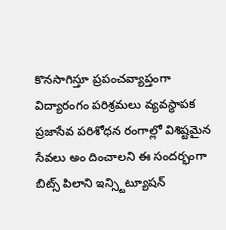కొనసాగిస్తూ ప్రపంచవ్యాప్తంగా విద్యారంగం పరిశ్రమలు వ్యవస్థాపక ప్రజాసేవ పరిశోధన రంగాల్లో విశిష్టమైన సేవలు అం దించాలని ఈ సందర్భంగా బిట్స్ పిలాని ఇన్స్టిట్యూషన్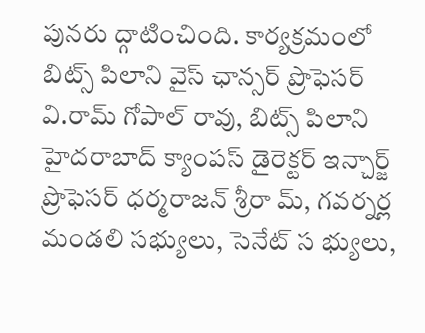పునరు ద్గాటించింది. కార్యక్రమంలో బిట్స్ పిలాని వైస్ ఛాన్సర్ ప్రొఫెసర్ వి.రామ్ గోపాల్ రావు, బిట్స్ పిలాని హైదరాబాద్ క్యాంపస్ డైరెక్టర్ ఇన్చార్జ్ ప్రొఫెసర్ ధర్మరాజన్ శ్రీరా మ్, గవర్నర్ల మండలి సభ్యులు, సెనేట్ స భ్యులు,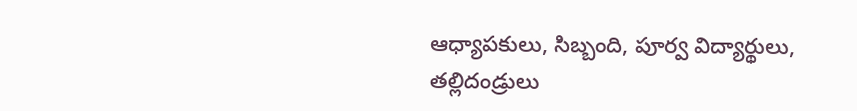ఆధ్యాపకులు, సిబ్బంది, పూర్వ విద్యార్థులు, తల్లిదండ్రులు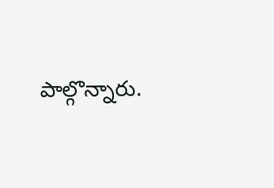పాల్గొన్నారు.